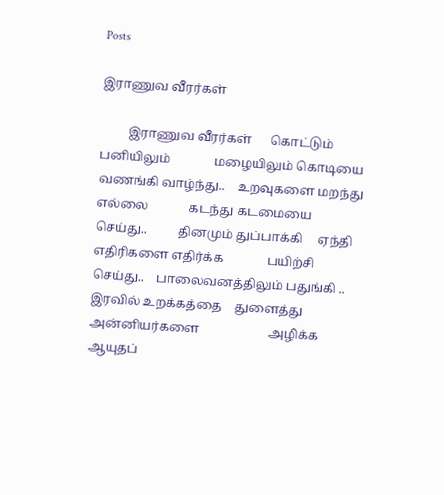Posts

இராணுவ வீரர்கள்

         இராணுவ வீரர்கள்      கொட்டும் பனியிலும்              மழையிலும் கொடியை வணங்கி வாழ்ந்து..    உறவுகளை மறந்து எல்லை             கடந்து கடமையை                 செய்து..          தினமும் துப்பாக்கி     ஏந்தி எதிரிகளை எதிர்க்க              பயிற்சி செய்து..    பாலைவனத்திலும் பதுங்கி ..          இரவில் உறக்கத்தை    துளைத்து அன்னியர்களை                      அழிக்க     ஆயுதப்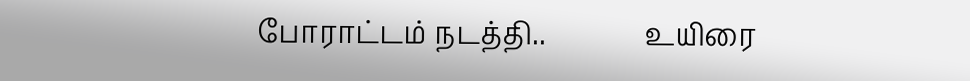போராட்டம் நடத்தி..              உயிரை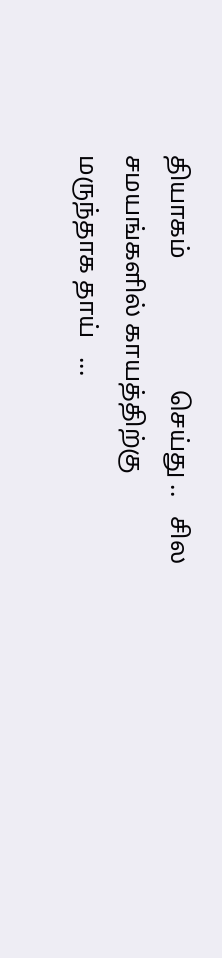தியாகம்                     செய்து ..   சில சமயங்களில் காயத்திற்கு                மருந்தாக தாய்   ...